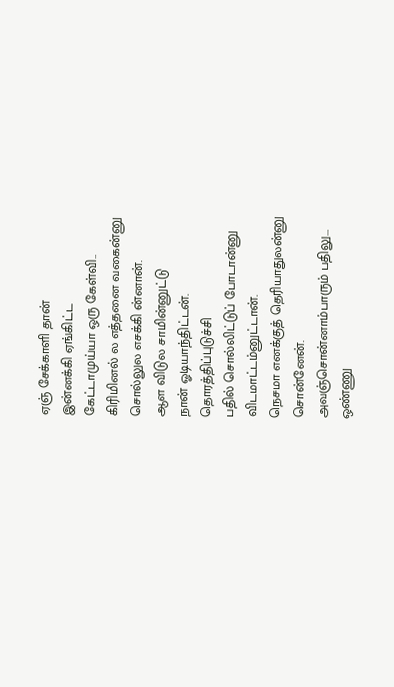ஏஞ் சேக்காளி தான்
இன்னக்கி ஏங்கிட்ட
கேட்டாமுய்யா ஒரு கேள்வி..
கிரிமினல் ல எத்தனை வகைன்னு
சொல்லுல எசக்கி ன்னான்.
ஆள விடுல சாமின்னுட்டு
நான் ஓடியாந்திட்டன்.
தொரத்திப்புடுச்சி
பதில் சொல்லிட்டுப் போடான்னு
விடமாட்டம்னுட்டான்.
நெசமா எனக்குத் தெரியாதுலன்னு
சொன்னேன்.
அவஞ்சொன்னாம்பாரும் பதிலு...
ஒண்ணு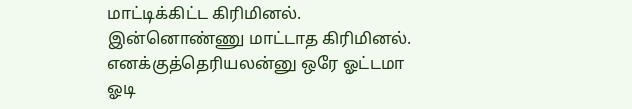மாட்டிக்கிட்ட கிரிமினல்.
இன்னொண்ணு மாட்டாத கிரிமினல்.
எனக்குத்தெரியலன்னு ஒரே ஓட்டமா
ஓடி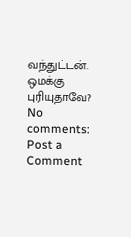வந்துட்டன்.
ஒமக்கு புரியுதாவே?
No comments:
Post a Comment